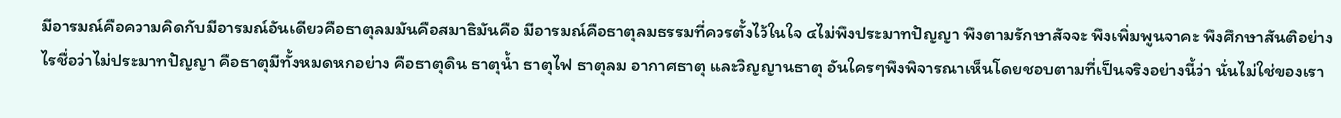มีอารมณ์คือความคิดกับมีอารมณ์อันเดียวคือธาตุลมมันคือสมาธิมันคือ มีอารมณ์คือธาตุลมธรรมที่ควรตั้งไว้ในใจ ๔ไม่พึงประมาทปัญญา พึงตามรักษาสัจจะ พึงเพิ่มพูนจาคะ พึงศึกษาสันติอย่างไรชื่อว่าไม่ประมาทปัญญา คือธาตุมีทั้งหมดหกอย่าง คือธาตุดิน ธาตุน้ำ ธาตุไฟ ธาตุลม อากาศธาตุ และวิญญานธาตุ อันใครๆพึงพิจารณาเห็นโดยชอบตามที่เป็นจริงอย่างนี้ว่า นั่นไม่ใช่ของเรา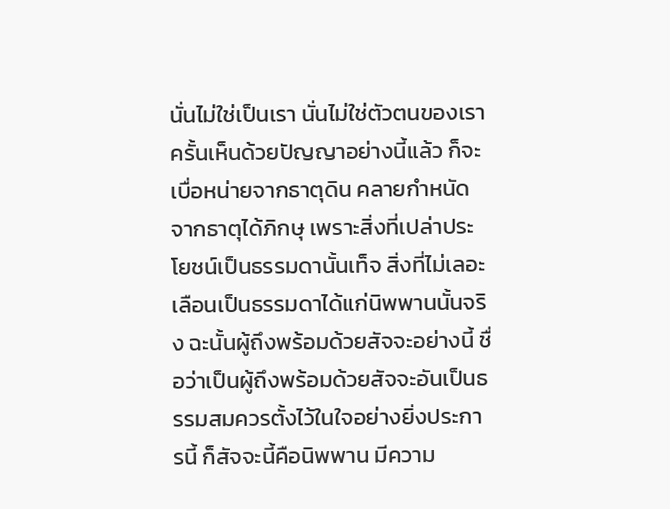นั่นไม่ใช่เป็นเรา นั่นไม่ใช่ตัวตนของเรา ครั้นเห็นด้วยปัญญาอย่างนี้แล้ว ก็จะเบื่อหน่ายจากธาตุดิน คลายกำหนัดจากธาตุได้ภิกษุ เพราะสิ่งที่เปล่าประโยชน์เป็นธรรมดานั้นเท็จ สิ่งที่ไม่เลอะเลือนเป็นธรรมดาได้แก่นิพพานนั้นจริง ฉะนั้นผู้ถึงพร้อมด้วยสัจจะอย่างนี้ ชื่อว่าเป็นผู้ถึงพร้อมด้วยสัจจะอันเป็นธรรมสมควรตั้งไว้ในใจอย่างยิ่งประการนี้ ก็สัจจะนี้คือนิพพาน มีความ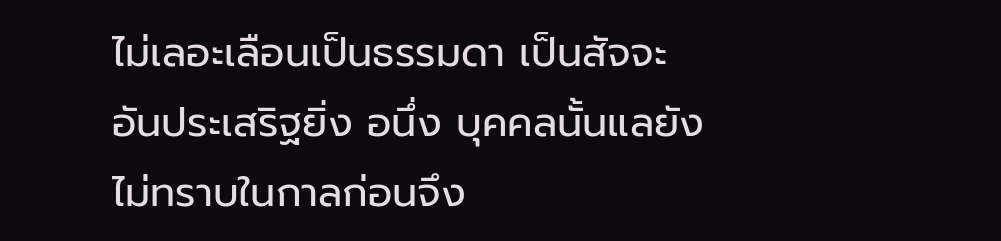ไม่เลอะเลือนเป็นธรรมดา เป็นสัจจะอันประเสริฐยิ่ง อนึ่ง บุคคลนั้นแลยังไม่ทราบในกาลก่อนจึง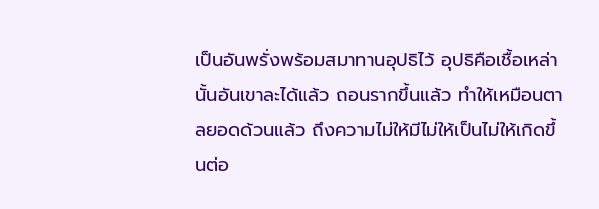เป็นอันพรั่งพร้อมสมาทานอุปธิไว้ อุปธิคือเชื้อเหล่านั้นอันเขาละได้แล้ว ถอนรากขึ้นแล้ว ทำให้เหมือนตาลยอดด้วนแล้ว ถึงความไม่ให้มีไม่ให้เป็นไม่ให้เกิดขึ้นต่อ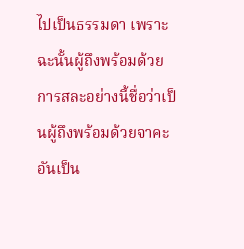ไปเป็นธรรมดา เพราะฉะนั้นผู้ถึงพร้อมด้วยการสละอย่างนี้ชื่อว่าเป็นผู้ถึงพร้อมด้วยจาคะอันเป็น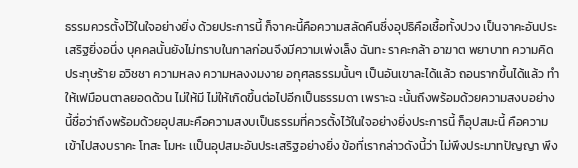ธรรมควรตั้งไว้ในใจอย่างยิ่ง ด้วยประการนี้ ก็จาคะนี้คือความสลัดคืนซึ่งอุปธิคือเชื้อทั้งปวง เป็นจาคะอันประเสริฐยิ่งอนึ่ง บุคคลนั้นยังไม่ทราบในกาลก่อนจึงมีความเพ่งเล็ง ฉันทะ ราคะกล้า อาฆาต พยาบาท ความคิดประทุษร้าย อวิชชา ความหลง ความหลงงมงาย อกุศลธรรมนั้นๆ เป็นอันเขาละได้แล้ว ถอนรากขึ้นได้แล้ว ทำให้เฟมือนตาลยอดด้วน ไม่ให้มี ไม่ให้เกิดขึ้นต่อไปอีกเป็นธรรมดา เพราะฉ ะนั้นถึงพร้อมด้วยความสงบอย่างนี้ชื่อว่าถึงพร้อมด้วยอุปสมะคือความสงบเป็นธรรมที่ควรตั้งไว้ในใจอย่างยิ่งประการนี้ ก็อุปสมะนี้ คือความเข้าไปสงบราคะ โทสะ โมหะ เเป็นอุปสมะอันประเสริฐอย่างยิ่ง ข้อที่เรากล่าวดังนี้ว่า ไม่พึงประมาทปัญญา พึง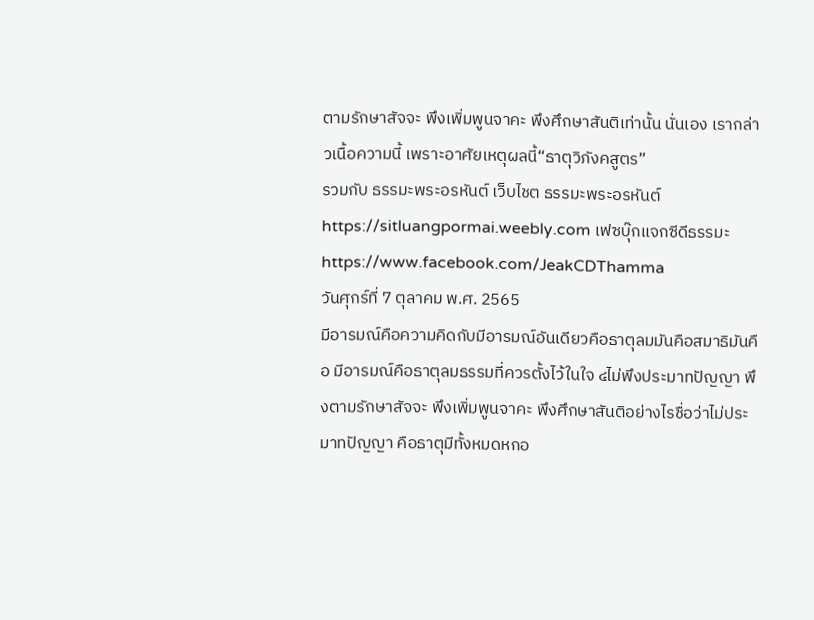ตามรักษาสัจจะ พึงเพิ่มพูนจาคะ พึงศึกษาสันติเท่านั้น นั่นเอง เรากล่าวเนื้อความนี้ เพราะอาศัยเหตุผลนี้“ธาตุวิภังคสูตร”
รวมกับ ธรรมะพระอรหันต์ เว็บไชต ธรรมะพระอรหันต์ https://sitluangpormai.weebly.com เฟซบุ๊กแจกซีดีธรรมะhttps://www.facebook.com/JeakCDThamma
วันศุกร์ที่ 7 ตุลาคม พ.ศ. 2565
มีอารมณ์คือความคิดกับมีอารมณ์อันเดียวคือธาตุลมมันคือสมาธิมันคือ มีอารมณ์คือธาตุลมธรรมที่ควรตั้งไว้ในใจ ๔ไม่พึงประมาทปัญญา พึงตามรักษาสัจจะ พึงเพิ่มพูนจาคะ พึงศึกษาสันติอย่างไรชื่อว่าไม่ประมาทปัญญา คือธาตุมีทั้งหมดหกอ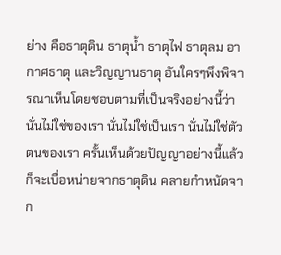ย่าง คือธาตุดิน ธาตุน้ำ ธาตุไฟ ธาตุลม อากาศธาตุ และวิญญานธาตุ อันใครๆพึงพิจารณาเห็นโดยชอบตามที่เป็นจริงอย่างนี้ว่า นั่นไม่ใช่ของเรา นั่นไม่ใช่เป็นเรา นั่นไม่ใช่ตัวตนของเรา ครั้นเห็นด้วยปัญญาอย่างนี้แล้ว ก็จะเบื่อหน่ายจากธาตุดิน คลายกำหนัดจาก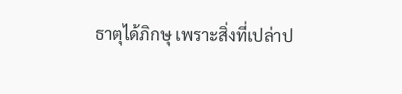ธาตุได้ภิกษุ เพราะสิ่งที่เปล่าป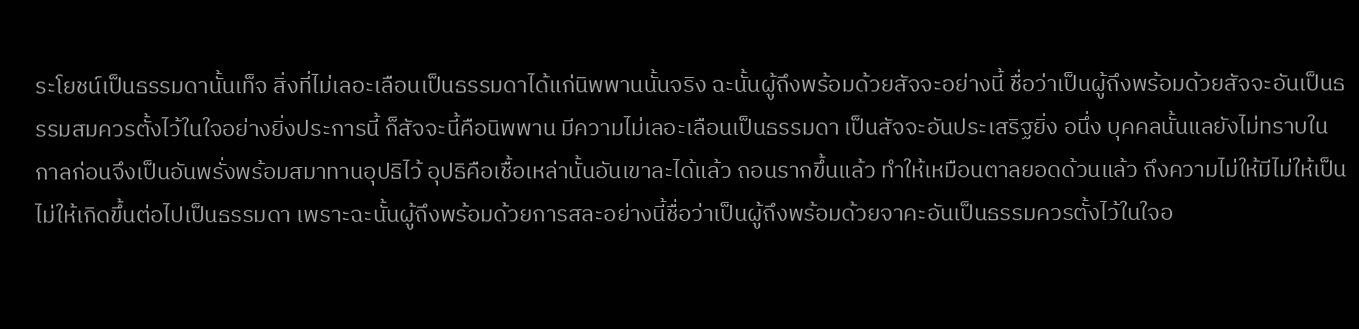ระโยชน์เป็นธรรมดานั้นเท็จ สิ่งที่ไม่เลอะเลือนเป็นธรรมดาได้แก่นิพพานนั้นจริง ฉะนั้นผู้ถึงพร้อมด้วยสัจจะอย่างนี้ ชื่อว่าเป็นผู้ถึงพร้อมด้วยสัจจะอันเป็นธรรมสมควรตั้งไว้ในใจอย่างยิ่งประการนี้ ก็สัจจะนี้คือนิพพาน มีความไม่เลอะเลือนเป็นธรรมดา เป็นสัจจะอันประเสริฐยิ่ง อนึ่ง บุคคลนั้นแลยังไม่ทราบในกาลก่อนจึงเป็นอันพรั่งพร้อมสมาทานอุปธิไว้ อุปธิคือเชื้อเหล่านั้นอันเขาละได้แล้ว ถอนรากขึ้นแล้ว ทำให้เหมือนตาลยอดด้วนแล้ว ถึงความไม่ให้มีไม่ให้เป็นไม่ให้เกิดขึ้นต่อไปเป็นธรรมดา เพราะฉะนั้นผู้ถึงพร้อมด้วยการสละอย่างนี้ชื่อว่าเป็นผู้ถึงพร้อมด้วยจาคะอันเป็นธรรมควรตั้งไว้ในใจอ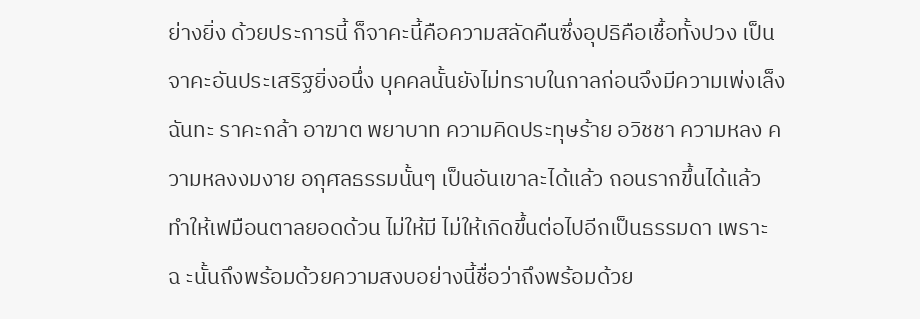ย่างยิ่ง ด้วยประการนี้ ก็จาคะนี้คือความสลัดคืนซึ่งอุปธิคือเชื้อทั้งปวง เป็นจาคะอันประเสริฐยิ่งอนึ่ง บุคคลนั้นยังไม่ทราบในกาลก่อนจึงมีความเพ่งเล็ง ฉันทะ ราคะกล้า อาฆาต พยาบาท ความคิดประทุษร้าย อวิชชา ความหลง ความหลงงมงาย อกุศลธรรมนั้นๆ เป็นอันเขาละได้แล้ว ถอนรากขึ้นได้แล้ว ทำให้เฟมือนตาลยอดด้วน ไม่ให้มี ไม่ให้เกิดขึ้นต่อไปอีกเป็นธรรมดา เพราะฉ ะนั้นถึงพร้อมด้วยความสงบอย่างนี้ชื่อว่าถึงพร้อมด้วย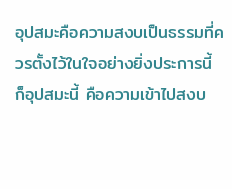อุปสมะคือความสงบเป็นธรรมที่ควรตั้งไว้ในใจอย่างยิ่งประการนี้ ก็อุปสมะนี้ คือความเข้าไปสงบ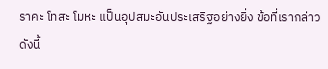ราคะ โทสะ โมหะ เเป็นอุปสมะอันประเสริฐอย่างยิ่ง ข้อที่เรากล่าวดังนี้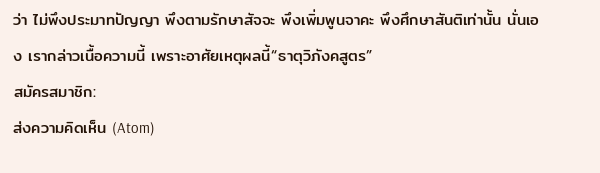ว่า ไม่พึงประมาทปัญญา พึงตามรักษาสัจจะ พึงเพิ่มพูนจาคะ พึงศึกษาสันติเท่านั้น นั่นเอง เรากล่าวเนื้อความนี้ เพราะอาศัยเหตุผลนี้“ธาตุวิภังคสูตร”
สมัครสมาชิก:
ส่งความคิดเห็น (Atom)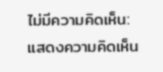ไม่มีความคิดเห็น:
แสดงความคิดเห็น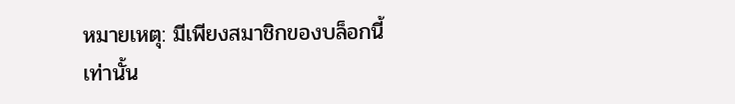หมายเหตุ: มีเพียงสมาชิกของบล็อกนี้เท่านั้น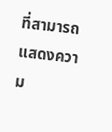ที่สามารถแสดงความ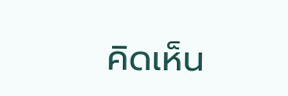คิดเห็น